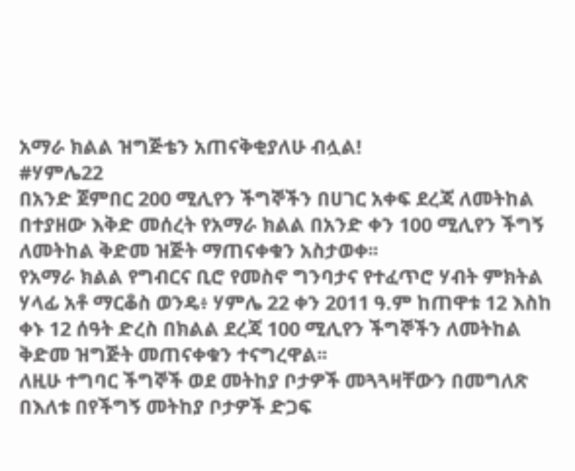አማራ ክልል ዝግጅቴን አጠናቅቂያለሁ ብሏል!
#ሃምሌ22
በአንድ ጀምበር 200 ሚሊየን ችግኞችን በሀገር አቀፍ ደረጃ ለመትከል በተያዘው እቅድ መሰረት የአማራ ክልል በአንድ ቀን 100 ሚሊየን ችግኝ ለመትከል ቅድመ ዝጅት ማጠናቀቁን አስታወቀ፡፡
የአማራ ክልል የግብርና ቢሮ የመስኖ ግንባታና የተፈጥሮ ሃብት ምክትል ሃላፊ አቶ ማርቆስ ወንዴ፥ ሃምሌ 22 ቀን 2011 ዓ.ም ከጠዋቱ 12 እስከ ቀኑ 12 ሰዓት ድረስ በክልል ደረጃ 100 ሚሊየን ችግኞችን ለመትከል ቅድመ ዝግጅት መጠናቀቁን ተናግረዋል፡፡
ለዚሁ ተግባር ችግኞች ወደ መትከያ ቦታዎች መጓጓዛቸውን በመግለጽ በእለቱ በየችግኝ መትከያ ቦታዎች ድጋፍ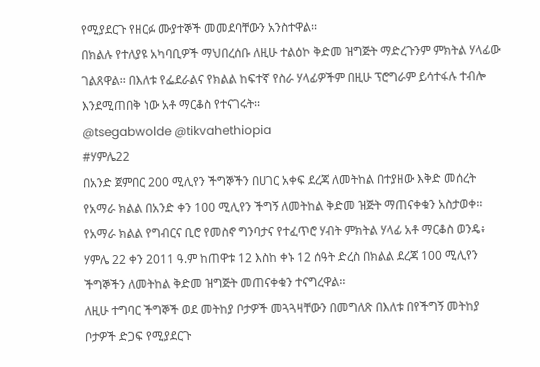የሚያደርጉ የዘርፉ ሙያተኞች መመደባቸውን አንስተዋል፡፡
በክልሉ የተለያዩ አካባቢዎች ማህበረሰቡ ለዚሁ ተልዕኮ ቅድመ ዝግጅት ማድረጉንም ምክትል ሃላፊው ገልጸዋል፡፡ በእለቱ የፌደራልና የክልል ከፍተኛ የስራ ሃላፊዎችም በዚሁ ፕሮግራም ይሳተፋሉ ተብሎ እንደሚጠበቅ ነው አቶ ማርቆስ የተናገሩት፡፡
@tsegabwolde @tikvahethiopia
#ሃምሌ22
በአንድ ጀምበር 200 ሚሊየን ችግኞችን በሀገር አቀፍ ደረጃ ለመትከል በተያዘው እቅድ መሰረት የአማራ ክልል በአንድ ቀን 100 ሚሊየን ችግኝ ለመትከል ቅድመ ዝጅት ማጠናቀቁን አስታወቀ፡፡
የአማራ ክልል የግብርና ቢሮ የመስኖ ግንባታና የተፈጥሮ ሃብት ምክትል ሃላፊ አቶ ማርቆስ ወንዴ፥ ሃምሌ 22 ቀን 2011 ዓ.ም ከጠዋቱ 12 እስከ ቀኑ 12 ሰዓት ድረስ በክልል ደረጃ 100 ሚሊየን ችግኞችን ለመትከል ቅድመ ዝግጅት መጠናቀቁን ተናግረዋል፡፡
ለዚሁ ተግባር ችግኞች ወደ መትከያ ቦታዎች መጓጓዛቸውን በመግለጽ በእለቱ በየችግኝ መትከያ ቦታዎች ድጋፍ የሚያደርጉ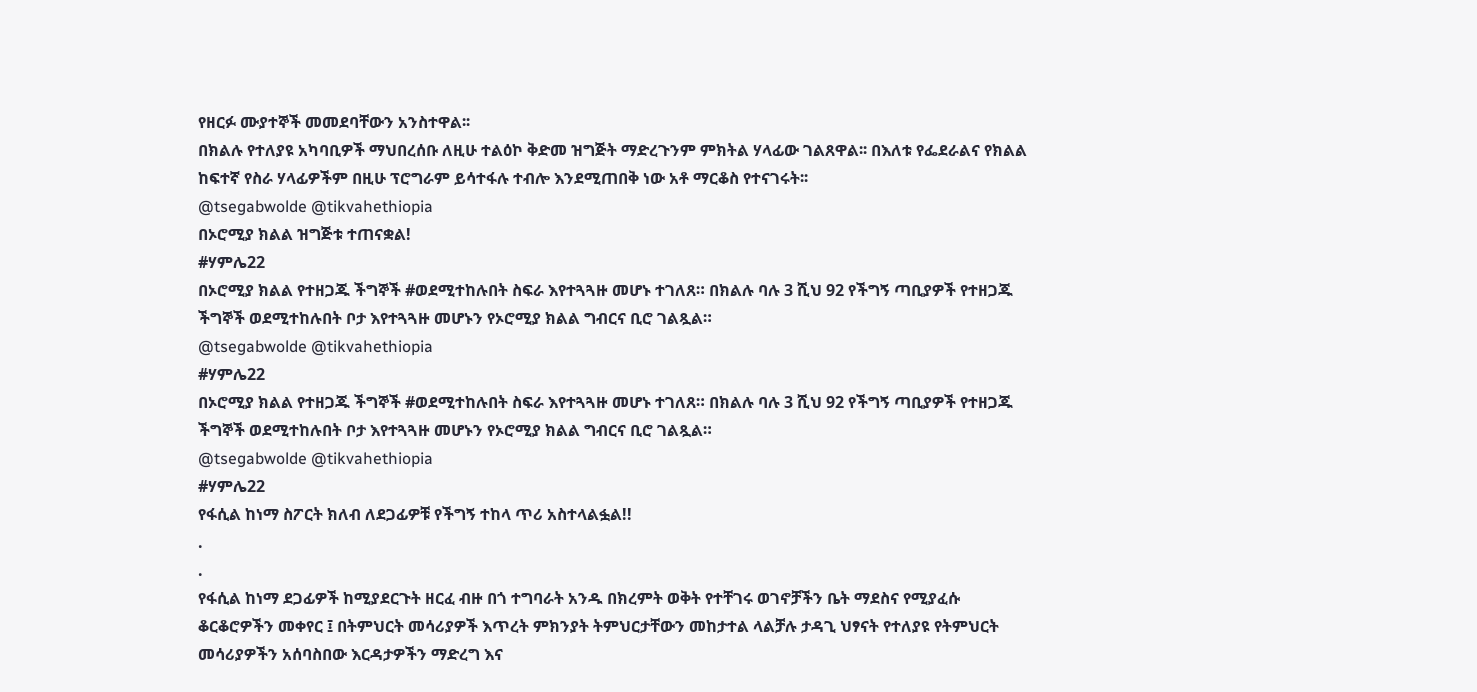የዘርፉ ሙያተኞች መመደባቸውን አንስተዋል፡፡
በክልሉ የተለያዩ አካባቢዎች ማህበረሰቡ ለዚሁ ተልዕኮ ቅድመ ዝግጅት ማድረጉንም ምክትል ሃላፊው ገልጸዋል፡፡ በእለቱ የፌደራልና የክልል ከፍተኛ የስራ ሃላፊዎችም በዚሁ ፕሮግራም ይሳተፋሉ ተብሎ እንደሚጠበቅ ነው አቶ ማርቆስ የተናገሩት፡፡
@tsegabwolde @tikvahethiopia
በኦሮሚያ ክልል ዝግጅቱ ተጠናቋል!
#ሃምሌ22
በኦሮሚያ ክልል የተዘጋጁ ችግኞች #ወደሚተከሉበት ስፍራ እየተጓጓዙ መሆኑ ተገለጸ። በክልሉ ባሉ 3 ሺህ 92 የችግኝ ጣቢያዎች የተዘጋጁ ችግኞች ወደሚተከሉበት ቦታ እየተጓጓዙ መሆኑን የኦሮሚያ ክልል ግብርና ቢሮ ገልጿል።
@tsegabwolde @tikvahethiopia
#ሃምሌ22
በኦሮሚያ ክልል የተዘጋጁ ችግኞች #ወደሚተከሉበት ስፍራ እየተጓጓዙ መሆኑ ተገለጸ። በክልሉ ባሉ 3 ሺህ 92 የችግኝ ጣቢያዎች የተዘጋጁ ችግኞች ወደሚተከሉበት ቦታ እየተጓጓዙ መሆኑን የኦሮሚያ ክልል ግብርና ቢሮ ገልጿል።
@tsegabwolde @tikvahethiopia
#ሃምሌ22
የፋሲል ከነማ ስፖርት ክለብ ለደጋፊዎቹ የችግኝ ተከላ ጥሪ አስተላልፏል!!
.
.
የፋሲል ከነማ ደጋፊዎች ከሚያደርጉት ዘርፈ ብዙ በጎ ተግባራት አንዱ በክረምት ወቅት የተቸገሩ ወገኖቻችን ቤት ማደስና የሚያፈሱ ቆርቆሮዎችን መቀየር ፤ በትምህርት መሳሪያዎች እጥረት ምክንያት ትምህርታቸውን መከታተል ላልቻሉ ታዳጊ ህፃናት የተለያዩ የትምህርት መሳሪያዎችን አሰባስበው እርዳታዎችን ማድረግ እና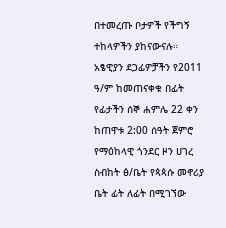በተመረጡ ቦታዎች የችግኝ ተከላዎችን ያከናውናሉ።
አፄዊያን ደጋፊዎቻችን የ2011 ዓ/ም ከመጠናቀቁ በፊት የፊታችን ሰኞ ሐምሌ 22 ቀን ከጠዋቱ 2:00 ሰዓት ጀምሮ የማዕከላዊ ጎንደር ዞን ሀገረ ስብከት ፅ/ቤት የጳጳሱ መኖሪያ ቤት ፊት ለፊት በሚገኘው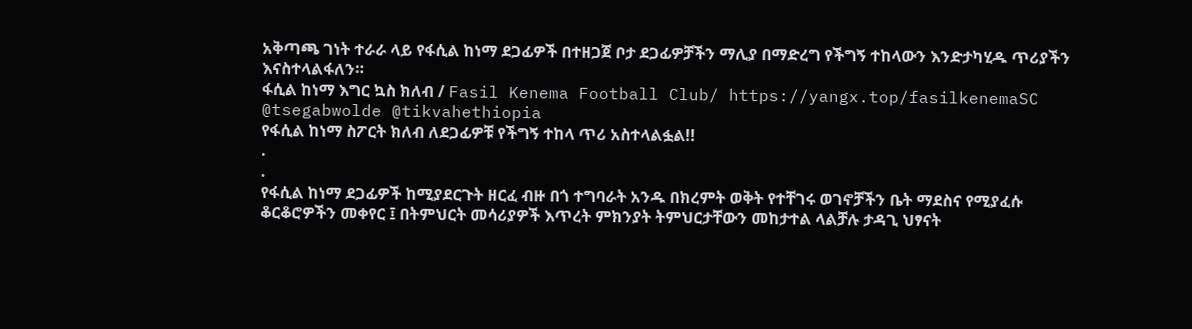አቅጣጫ ገነት ተራራ ላይ የፋሲል ከነማ ደጋፊዎች በተዘጋጀ ቦታ ደጋፊዎቻችን ማሊያ በማድረግ የችግኝ ተከላውን እንድታካሂዱ ጥሪያችን እናስተላልፋለን።
ፋሲል ከነማ እግር ኳስ ክለብ / Fasil Kenema Football Club/ https://yangx.top/fasilkenemaSC
@tsegabwolde @tikvahethiopia
የፋሲል ከነማ ስፖርት ክለብ ለደጋፊዎቹ የችግኝ ተከላ ጥሪ አስተላልፏል!!
.
.
የፋሲል ከነማ ደጋፊዎች ከሚያደርጉት ዘርፈ ብዙ በጎ ተግባራት አንዱ በክረምት ወቅት የተቸገሩ ወገኖቻችን ቤት ማደስና የሚያፈሱ ቆርቆሮዎችን መቀየር ፤ በትምህርት መሳሪያዎች እጥረት ምክንያት ትምህርታቸውን መከታተል ላልቻሉ ታዳጊ ህፃናት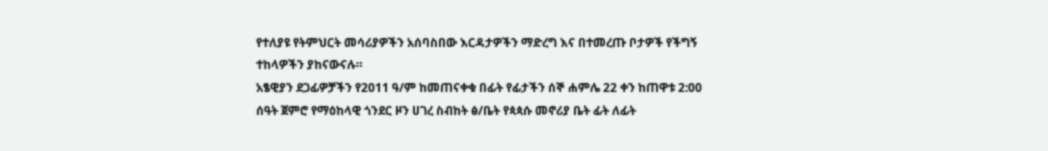የተለያዩ የትምህርት መሳሪያዎችን አሰባስበው እርዳታዎችን ማድረግ እና በተመረጡ ቦታዎች የችግኝ ተከላዎችን ያከናውናሉ።
አፄዊያን ደጋፊዎቻችን የ2011 ዓ/ም ከመጠናቀቁ በፊት የፊታችን ሰኞ ሐምሌ 22 ቀን ከጠዋቱ 2:00 ሰዓት ጀምሮ የማዕከላዊ ጎንደር ዞን ሀገረ ስብከት ፅ/ቤት የጳጳሱ መኖሪያ ቤት ፊት ለፊት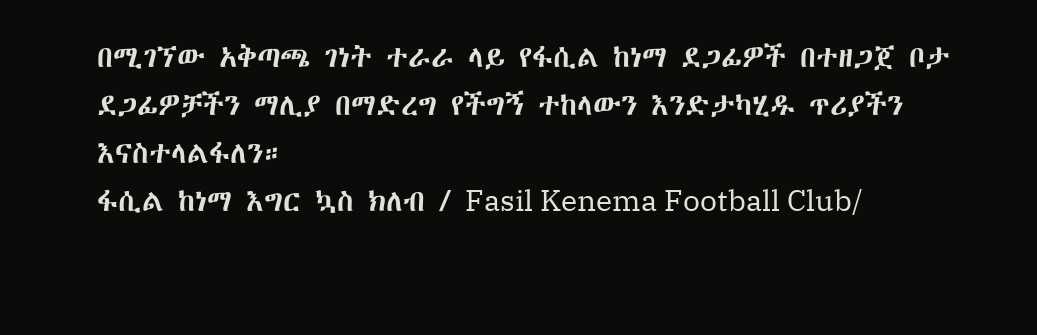በሚገኘው አቅጣጫ ገነት ተራራ ላይ የፋሲል ከነማ ደጋፊዎች በተዘጋጀ ቦታ ደጋፊዎቻችን ማሊያ በማድረግ የችግኝ ተከላውን እንድታካሂዱ ጥሪያችን እናስተላልፋለን።
ፋሲል ከነማ እግር ኳስ ክለብ / Fasil Kenema Football Club/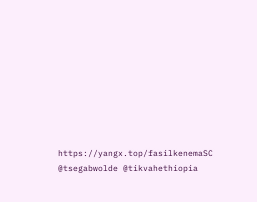https://yangx.top/fasilkenemaSC
@tsegabwolde @tikvahethiopia